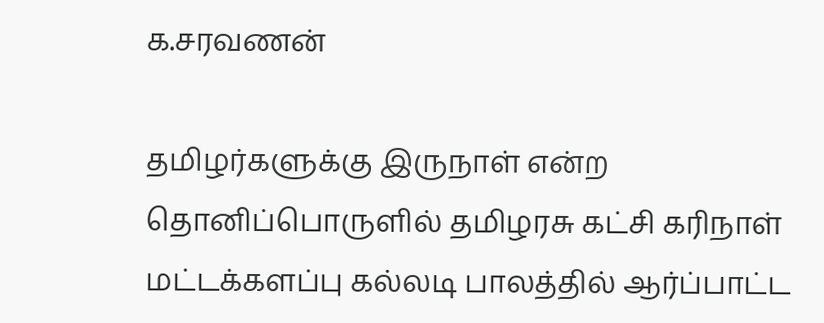க.சரவணன்

தமிழர்களுக்கு இருநாள் என்ற தொனிப்பொருளில் தமிழரசு கட்சி கரிநாள் மட்டக்களப்பு கல்லடி பாலத்தில் ஆர்ப்பாட்ட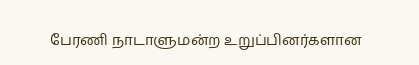பேரணி நாடாளுமன்ற உறுப்பினர்களான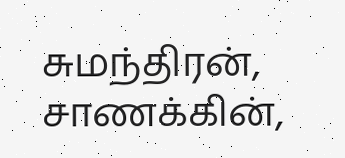சுமந்திரன், சாணக்கின்,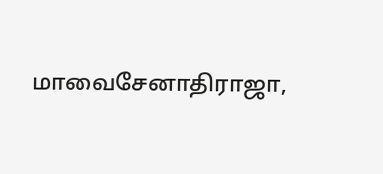மாவைசேனாதிராஜா,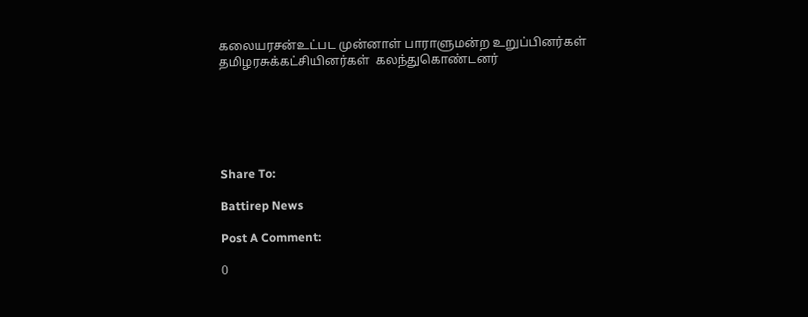கலையரசன்உட்பட முன்னாள் பாராளுமன்ற உறுப்பினர்கள் தமிழரசுக்கட்சியினர்கள்  கலந்துகொண்டனர்






Share To:

Battirep News

Post A Comment:

0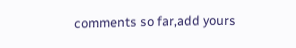comments so far,add yours